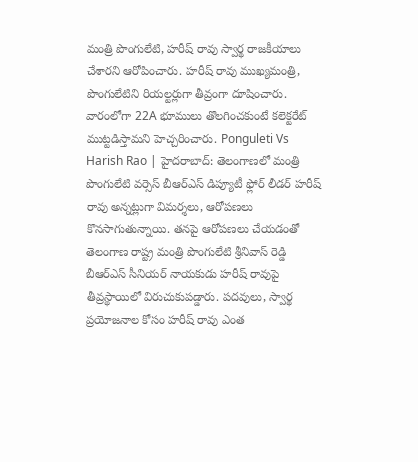మంత్రి పొంగులేటి, హరీష్ రావు స్వార్థ రాజకీయాలు చేశారని ఆరోపించారు. హరీష్ రావు ముఖ్యమంత్రి, పొంగులేటిని రియల్టర్లుగా తీవ్రంగా దూషించారు. వారంలోగా 22A భూములు తొలగించకుంటే కలెక్టరేట్ ముట్టడిస్తామని హెచ్చరించారు. Ponguleti Vs Harish Rao | హైదరాబాద్: తెలంగాణలో మంత్రి పొంగులేటి వర్సెస్ బీఆర్ఎస్ డిప్యూటీ ఫ్లోర్ లీడర్ హరీష్ రావు అన్నట్లుగా విమర్శలు, ఆరోపణలు కొనసాగుతున్నాయి. తనపై ఆరోపణలు చేయడంతో తెలంగాణ రాష్ట్ర మంత్రి పొంగులేటి శ్రీనివాస్ రెడ్డి బీఆర్ఎస్ సీనియర్ నాయకుడు హరీష్ రావుపై తీవ్రస్థాయిలో విరుచుకుపడ్డారు. పదవులు, స్వార్థ ప్రయోజనాల కోసం హరీష్ రావు ఎంత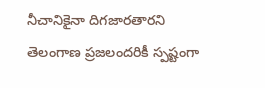నీచానికైనా దిగజారతారని తెలంగాణ ప్రజలందరికీ స్పష్టంగా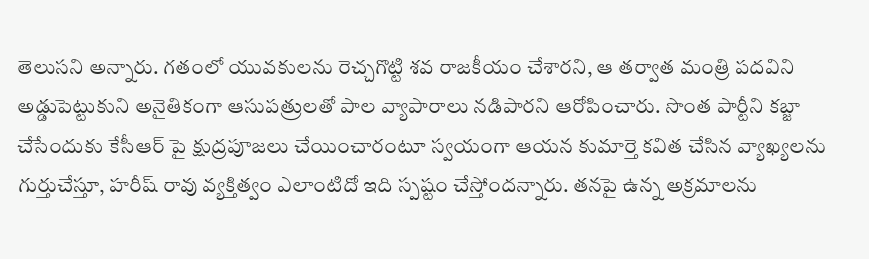తెలుసని అన్నారు. గతంలో యువకులను రెచ్చగొట్టి శవ రాజకీయం చేశారని, ఆ తర్వాత మంత్రి పదవిని అడ్డుపెట్టుకుని అనైతికంగా ఆసుపత్రులతో పాల వ్యాపారాలు నడిపారని ఆరోపించారు. సొంత పార్టీని కబ్జా చేసేందుకు కేసీఆర్ పై క్షుద్రపూజలు చేయించారంటూ స్వయంగా ఆయన కుమార్తె కవిత చేసిన వ్యాఖ్యలను గుర్తుచేస్తూ, హరీష్ రావు వ్యక్తిత్వం ఎలాంటిదో ఇది స్పష్టం చేస్తోందన్నారు. తనపై ఉన్న అక్రమాలను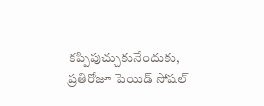కప్పిపుచ్చుకునేందుకు, ప్రతిరోజూ పెయిడ్ సోషల్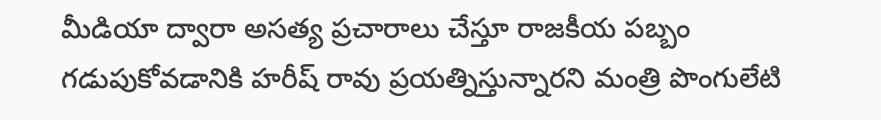మీడియా ద్వారా అసత్య ప్రచారాలు చేస్తూ రాజకీయ పబ్బం గడుపుకోవడానికి హరీష్ రావు ప్రయత్నిస్తున్నారని మంత్రి పొంగులేటి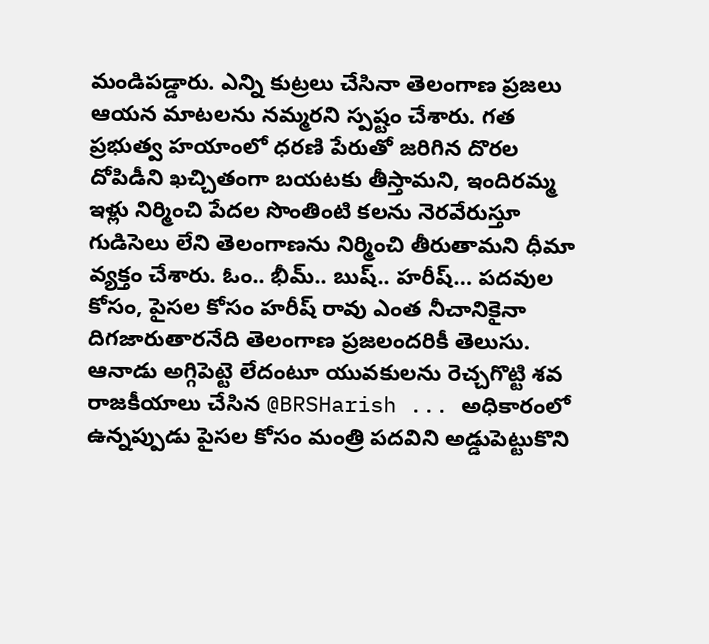మండిపడ్డారు. ఎన్ని కుట్రలు చేసినా తెలంగాణ ప్రజలు ఆయన మాటలను నమ్మరని స్పష్టం చేశారు. గత ప్రభుత్వ హయాంలో ధరణి పేరుతో జరిగిన దొరల దోపిడీని ఖచ్చితంగా బయటకు తీస్తామని, ఇందిరమ్మ ఇళ్లు నిర్మించి పేదల సొంతింటి కలను నెరవేరుస్తూ గుడిసెలు లేని తెలంగాణను నిర్మించి తీరుతామని ధీమా వ్యక్తం చేశారు. ఓం.. భీమ్.. బుష్.. హరీష్… పదవుల కోసం, పైసల కోసం హరీష్ రావు ఎంత నీచానికైనా దిగజారుతారనేది తెలంగాణ ప్రజలందరికీ తెలుసు. ఆనాడు అగ్గిపెట్టె లేదంటూ యువకులను రెచ్చగొట్టి శవ రాజకీయాలు చేసిన @BRSHarish ... అధికారంలో ఉన్నప్పుడు పైసల కోసం మంత్రి పదవిని అడ్డుపెట్టుకొని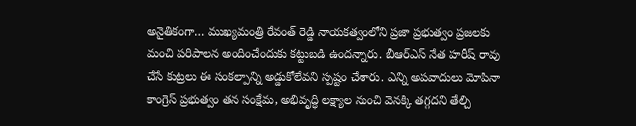అనైతికంగా… ముఖ్యమంత్రి రేవంత్ రెడ్డి నాయకత్వంలోని ప్రజా ప్రభుత్వం ప్రజలకు మంచి పరిపాలన అందించేందుకు కట్టుబడి ఉందన్నారు. బీఆర్ఎస్ నేత హరీష్ రావు చేసే కుట్రలు ఈ సంకల్పాన్ని అడ్డుకోలేవని స్పష్టం చేశారు. ఎన్ని అపవాదులు మోపినా కాంగ్రెస్ ప్రభుత్వం తన సంక్షేమ, అభివృద్ధి లక్ష్యాల నుంచి వెనక్కి తగ్గదని తేల్చి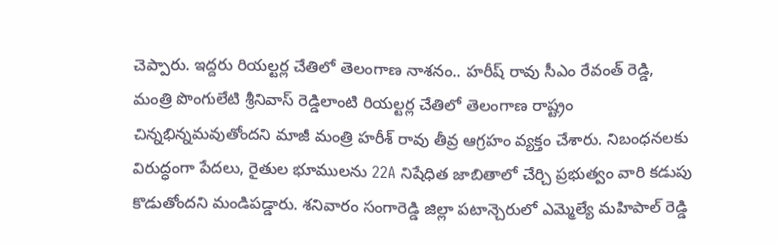చెప్పారు. ఇద్దరు రియల్టర్ల చేతిలో తెలంగాణ నాశనం.. హరీష్ రావు సీఎం రేవంత్ రెడ్డి, మంత్రి పొంగులేటి శ్రీనివాస్ రెడ్డిలాంటి రియల్టర్ల చేతిలో తెలంగాణ రాష్ట్రం చిన్నభిన్నమవుతోందని మాజీ మంత్రి హరీశ్ రావు తీవ్ర ఆగ్రహం వ్యక్తం చేశారు. నిబంధనలకు విరుద్ధంగా పేదలు, రైతుల భూములను 22A నిషేధిత జాబితాలో చేర్చి ప్రభుత్వం వారి కడుపు కొడుతోందని మండిపడ్డారు. శనివారం సంగారెడ్డి జిల్లా పటాన్చెరులో ఎమ్మెల్యే మహిపాల్ రెడ్డి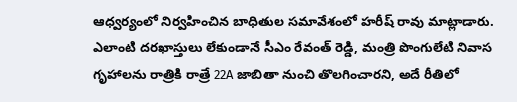ఆధ్వర్యంలో నిర్వహించిన బాధితుల సమావేశంలో హరీష్ రావు మాట్లాడారు. ఎలాంటి దరఖాస్తులు లేకుండానే సీఎం రేవంత్ రెడ్డి, మంత్రి పొంగులేటి నివాస గృహాలను రాత్రికి రాత్రే 22A జాబితా నుంచి తొలగించారని, అదే రీతిలో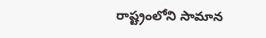రాష్ట్రంలోని సామాన